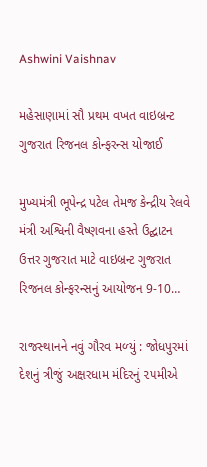Ashwini Vaishnav

મહેસાણામાં સૌ પ્રથમ વખત વાઇબ્રન્ટ ગુજરાત રિજનલ કોન્ફરન્સ યોજાઈ

મુખ્યમંત્રી ભૂપેન્દ્ર પટેલ તેમજ કેન્દ્રીય રેલવે મંત્રી અશ્વિની વૈષ્ણવના હસ્તે ઉદ્ઘાટન ઉત્તર ગુજરાત માટે વાઇબ્રન્ટ ગુજરાત રિજનલ કોન્ફરન્સનું આયોજન 9-10…

રાજસ્‍થાનને નવું ગૌરવ મળ્‍યું : જોધપુરમાં દેશનું ત્રીજું અક્ષરધામ મંદિરનું ૨૫મીએ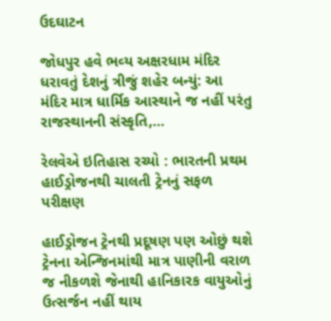ઉદઘાટન

જોધપુર હવે ભવ્‍ય અક્ષરધામ મંદિર ધરાવતું દેશનું ત્રીજું શહેર બન્‍યું: આ મંદિર માત્ર ધાર્મિક આસ્‍થાને જ નહીં પરંતુ રાજસ્‍થાનની સંસ્‍કૃતિ,…

રેલવેએ ઇતિહાસ રચ્યો : ભારતની પ્રથમ હાઈડ્રોજનથી ચાલતી ટ્રેનનું સફળ પરીક્ષણ

હાઈડ્રોજન ટ્રેનથી પ્રદૂષણ પણ ઓછું થશે ટ્રેનના એન્જિનમાંથી માત્ર પાણીની વરાળ જ નીકળશે જેનાથી હાનિકારક વાયુઓનું ઉત્સર્જન નહીં થાય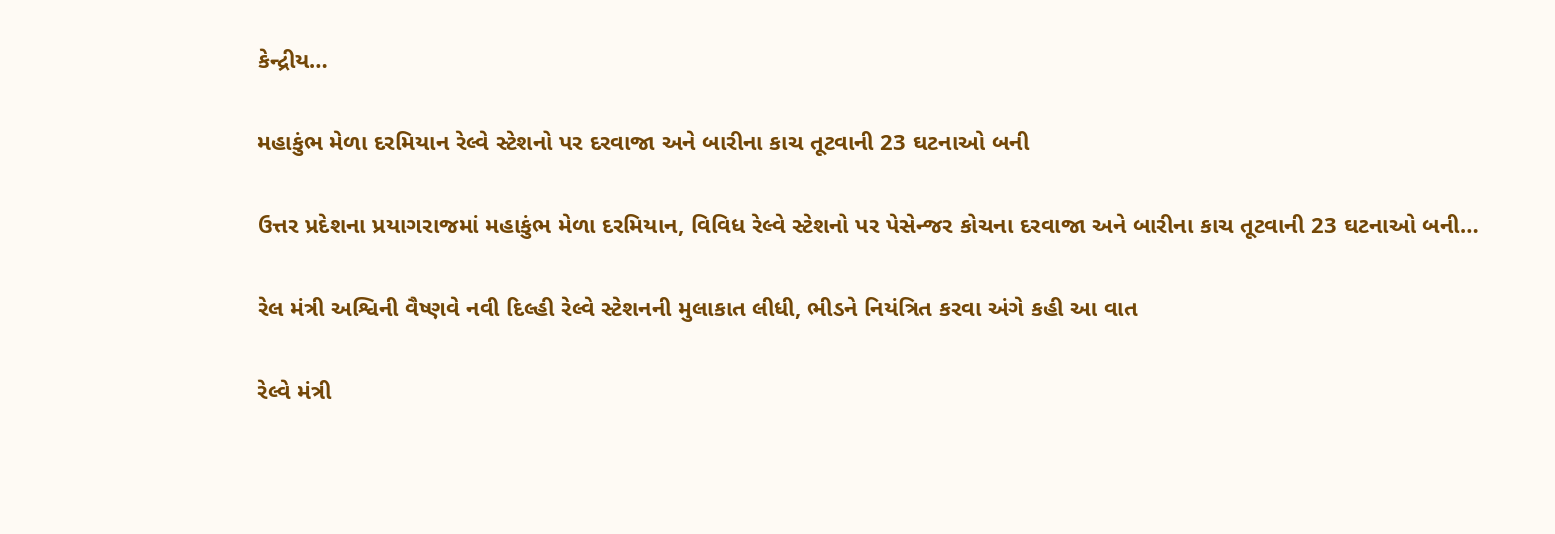કેન્દ્રીય…

મહાકુંભ મેળા દરમિયાન રેલ્વે સ્ટેશનો પર દરવાજા અને બારીના કાચ તૂટવાની 23 ઘટનાઓ બની

ઉત્તર પ્રદેશના પ્રયાગરાજમાં મહાકુંભ મેળા દરમિયાન, વિવિધ રેલ્વે સ્ટેશનો પર પેસેન્જર કોચના દરવાજા અને બારીના કાચ તૂટવાની 23 ઘટનાઓ બની…

રેલ મંત્રી અશ્વિની વૈષ્ણવે નવી દિલ્હી રેલ્વે સ્ટેશનની મુલાકાત લીધી, ભીડને નિયંત્રિત કરવા અંગે કહી આ વાત

રેલ્વે મંત્રી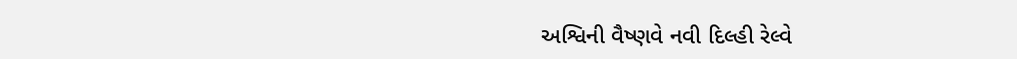અશ્વિની વૈષ્ણવે નવી દિલ્હી રેલ્વે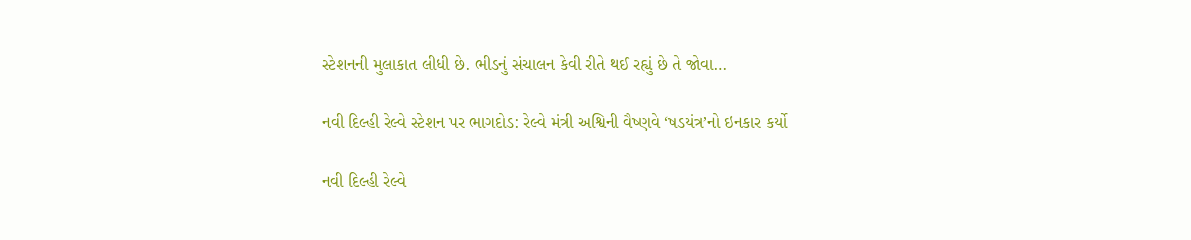સ્ટેશનની મુલાકાત લીધી છે. ભીડનું સંચાલન કેવી રીતે થઈ રહ્યું છે તે જોવા…

નવી દિલ્હી રેલ્વે સ્ટેશન પર ભાગદોડ: રેલ્વે મંત્રી અશ્વિની વૈષ્ણવે ‘ષડયંત્ર’નો ઇનકાર કર્યો

નવી દિલ્હી રેલ્વે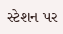સ્ટેશન પર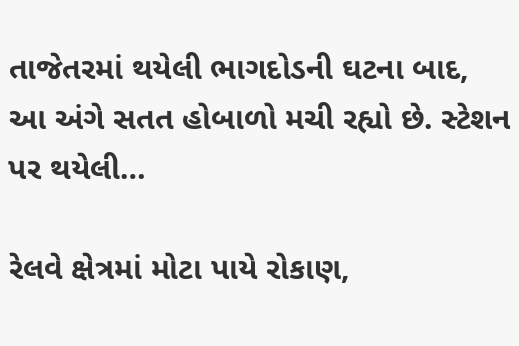તાજેતરમાં થયેલી ભાગદોડની ઘટના બાદ, આ અંગે સતત હોબાળો મચી રહ્યો છે. સ્ટેશન પર થયેલી…

રેલવે ક્ષેત્રમાં મોટા પાયે રોકાણ,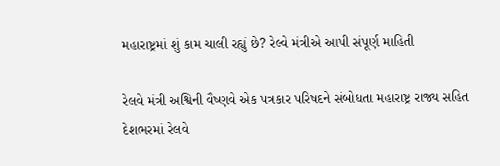મહારાષ્ટ્રમાં શું કામ ચાલી રહ્યું છે? રેલ્વે મંત્રીએ આપી સંપૂર્ણ માહિતી

રેલવે મંત્રી અશ્વિની વૈષ્ણવે એક પત્રકાર પરિષદને સંબોધતા મહારાષ્ટ્ર રાજ્ય સહિત દેશભરમાં રેલવે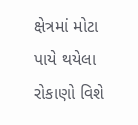ક્ષેત્રમાં મોટા પાયે થયેલા રોકાણો વિશે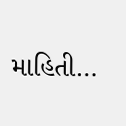માહિતી…